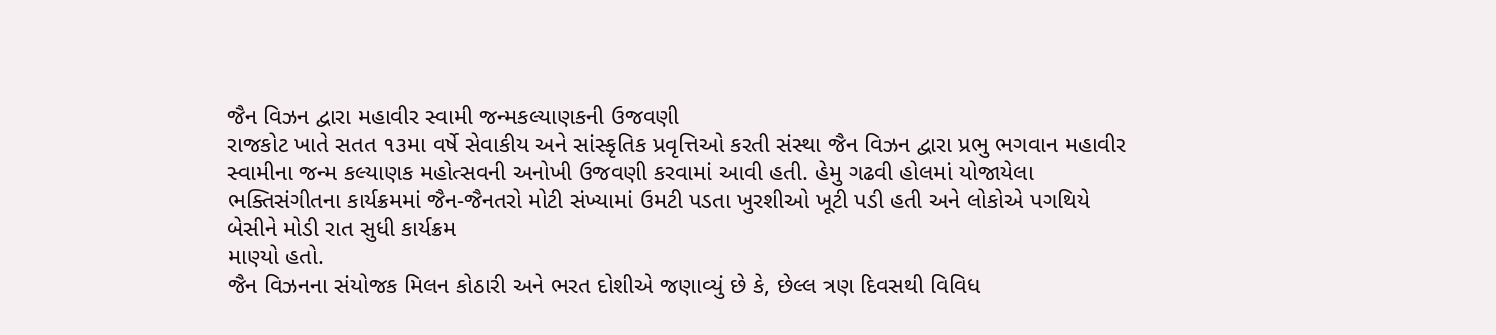જૈન વિઝન દ્વારા મહાવીર સ્વામી જન્મકલ્યાણકની ઉજવણી
રાજકોટ ખાતે સતત ૧૩મા વર્ષે સેવાકીય અને સાંસ્કૃતિક પ્રવૃત્તિઓ કરતી સંસ્થા જૈન વિઝન દ્વારા પ્રભુ ભગવાન મહાવીર સ્વામીના જન્મ કલ્યાણક મહોત્સવની અનોખી ઉજવણી કરવામાં આવી હતી. હેમુ ગઢવી હોલમાં યોજાયેલા ભક્તિસંગીતના કાર્યક્રમમાં જૈન-જૈનતરો મોટી સંખ્યામાં ઉમટી પડતા ખુરશીઓ ખૂટી પડી હતી અને લોકોએ પગથિયે બેસીને મોડી રાત સુધી કાર્યક્રમ
માણ્યો હતો.
જૈન વિઝનના સંયોજક મિલન કોઠારી અને ભરત દોશીએ જણાવ્યું છે કે, છેલ્લ ત્રણ દિવસથી વિવિધ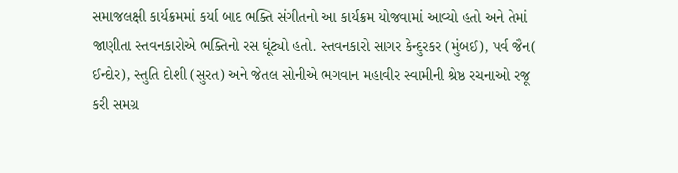સમાજલક્ષી કાર્યક્રમમાં કર્યા બાદ ભક્તિ સંગીતનો આ કાર્યક્રમ યોજવામાં આવ્યો હતો અને તેમાં જાણીતા સ્તવનકારોએ ભક્તિનો રસ ઘૂંટ્યો હતો. સ્તવનકારો સાગર કેન્દુરકર (મુંબઈ), પર્વ જૈન( ઈન્દોર), સ્તુતિ દોશી (સુરત) અને જેતલ સોનીએ ભગવાન મહાવીર સ્વામીની શ્રેષ્ઠ રચનાઓ રજૂ કરી સમગ્ર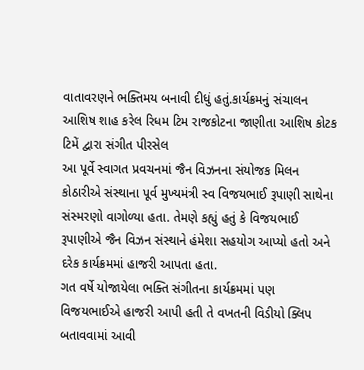વાતાવરણને ભક્તિમય બનાવી દીધું હતું.કાર્યક્રમનું સંચાલન આશિષ શાહ કરેલ રિધમ ટિમ રાજકોટના જાણીતા આશિષ કોટક ટિમેં દ્વારા સંગીત પીરસેલ
આ પૂર્વે સ્વાગત પ્રવચનમાં જૈન વિઝનના સંયોજક મિલન કોઠારીએ સંસ્થાના પૂર્વ મુખ્યમંત્રી સ્વ વિજયભાઈ રૂપાણી સાથેના સંસ્મરણો વાગોળ્યા હતા. તેમણે કહ્યું હતું કે વિજયભાઈ રૂપાણીએ જૈન વિઝન સંસ્થાને હંમેશા સહયોગ આપ્યો હતો અને દરેક કાર્યક્રમમાં હાજરી આપતા હતા.
ગત વર્ષે યોજાયેલા ભક્તિ સંગીતના કાર્યક્રમમાં પણ વિજયભાઈએ હાજરી આપી હતી તે વખતની વિડીયો ક્લિપ બતાવવામાં આવી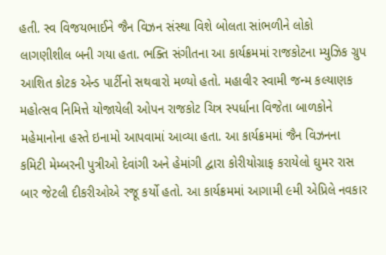હતી. સ્વ વિજયભાઈને જૈન વિઝન સંસ્થા વિશે બોલતા સાંભળીને લોકો લાગણીશીલ બની ગયા હતા. ભક્તિ સંગીતના આ કાર્યક્રમમાં રાજકોટના મ્યુઝિક ગ્રુપ આશિત કોટક એન્ડ પાર્ટીનો સથવારો મળ્યો હતો. મહાવીર સ્વામી જન્મ કલ્યાણક મહોત્સવ નિમિત્તે યોજાયેલી ઓપન રાજકોટ ચિત્ર સ્પર્ધાના વિજેતા બાળકોને મહેમાનોના હસ્તે ઇનામો આપવામાં આવ્યા હતા. આ કાર્યક્રમમાં જૈન વિઝનના કમિટી મેમ્બરની પુત્રીઓ દેવાંગી અને હેમાંગી દ્વારા કોરીયોગ્રાફ કરાયેલો ઘુમર રાસ બાર જેટલી દીકરીઓએ રજૂ કર્યો હતો. આ કાર્યક્રમમાં આગામી ૯મી એપ્રિલે નવકાર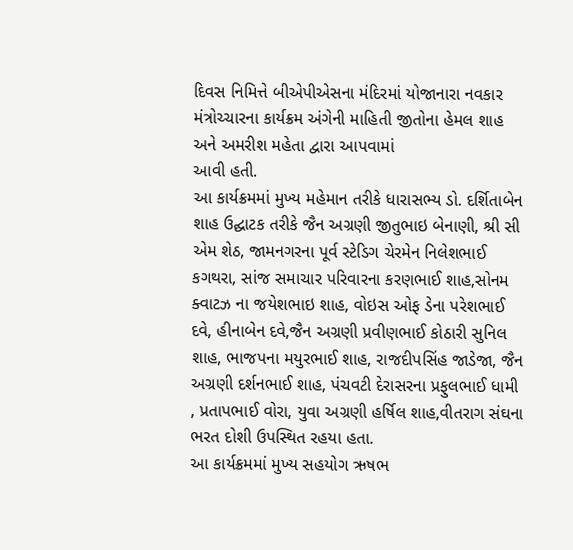દિવસ નિમિત્તે બીએપીએસના મંદિરમાં યોજાનારા નવકાર મંત્રોચ્ચારના કાર્યક્રમ અંગેની માહિતી જીતોના હેમલ શાહ અને અમરીશ મહેતા દ્વારા આપવામાં
આવી હતી.
આ કાર્યક્રમમાં મુખ્ય મહેમાન તરીકે ધારાસભ્ય ડો. દર્શિતાબેન શાહ ઉદ્ઘાટક તરીકે જૈન અગ્રણી જીતુભાઇ બેનાણી, શ્રી સી એમ શેઠ, જામનગરના પૂર્વ સ્ટેડિગ ચેરમેન નિલેશભાઈ કગથરા, સાંજ સમાચાર પરિવારના કરણભાઈ શાહ,સોનમ ક્વાટઝ ના જયેશભાઇ શાહ, વોઇસ ઓફ ડેના પરેશભાઈ દવે, હીનાબેન દવે,જૈન અગ્રણી પ્રવીણભાઈ કોઠારી સુનિલ શાહ, ભાજપના મયુરભાઈ શાહ, રાજદીપસિંહ જાડેજા, જૈન અગ્રણી દર્શનભાઈ શાહ, પંચવટી દેરાસરના પ્રફુલભાઈ ધામી , પ્રતાપભાઈ વોરા, યુવા અગ્રણી હર્ષિલ શાહ,વીતરાગ સંઘના ભરત દોશી ઉપસ્થિત રહયા હતા.
આ કાર્યક્રમમાં મુખ્ય સહયોગ ઋષભ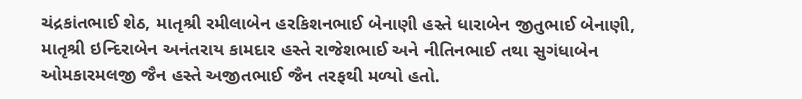ચંદ્રકાંતભાઈ શેઠ, માતૃશ્રી રમીલાબેન હરકિશનભાઈ બેનાણી હસ્તે ધારાબેન જીતુભાઈ બેનાણી, માતૃશ્રી ઇન્દિરાબેન અનંતરાય કામદાર હસ્તે રાજેશભાઈ અને નીતિનભાઈ તથા સુગંધાબેન ઓમકારમલજી જૈન હસ્તે અજીતભાઈ જૈન તરફથી મળ્યો હતો.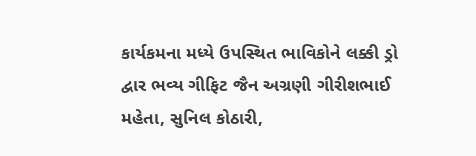કાર્યકમના મધ્યે ઉપસ્થિત ભાવિકોને લક્કી ડ્રો દ્વાર ભવ્ય ગીફિટ જૈન અગ્રણી ગીરીશભાઈ મહેતા, સુનિલ કોઠારી,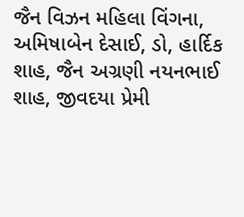જૈન વિઝન મહિલા વિંગના, અમિષાબેન દેસાઈ, ડો, હાર્દિક શાહ, જૈન અગ્રણી નયનભાઈ શાહ, જીવદયા પ્રેમી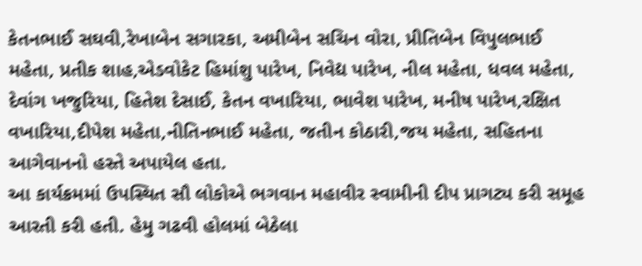કેતનભાઈ સઘવી,રેખાબેન સગારકા, અમીબેન સચિન વોરા, પ્રીતિબેન વિપુલભાઈ મહેતા, પ્રતીક શાહ,એડવોકેટ હિમાંશુ પારેખ, નિવેદ્ય પારેખ, નીલ મહેતા, ધવલ મહેતા, દેવાંગ ખજુરિયા, હિતેશ દેસાઈ, કેતન વખારિયા, ભાવેશ પારેખ, મનીષ પારેખ,રક્ષિત વખારિયા,દીપેશ મહેતા,નીતિનભાઈ મહેતા, જતીન કોઠારી,જય મહેતા, સહિતના આગેવાનનો હસ્તે અપાયેલ હતા.
આ કાર્યક્રમમાં ઉપસ્થિત સૌ લોકોએ ભગવાન મહાવીર સ્વામીની દીપ પ્રાગટ્ય કરી સમૂહ આરતી કરી હતી. હેમુ ગઢવી હોલમાં બેઠેલા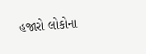હજારો લોકોના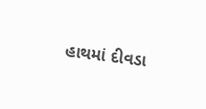હાથમાં દીવડા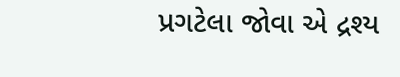પ્રગટેલા જોવા એ દ્રશ્ય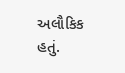અલૌકિક હતું.